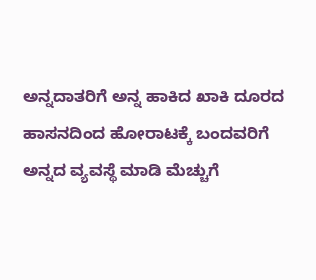ಅನ್ನದಾತರಿಗೆ ಅನ್ನ ಹಾಕಿದ ಖಾಕಿ ದೂರದ ಹಾಸನದಿಂದ ಹೋರಾಟಕ್ಕೆ ಬಂದವರಿಗೆ ಅನ್ನದ ವ್ಯವಸ್ಥೆ ಮಾಡಿ ಮೆಚ್ಚುಗೆ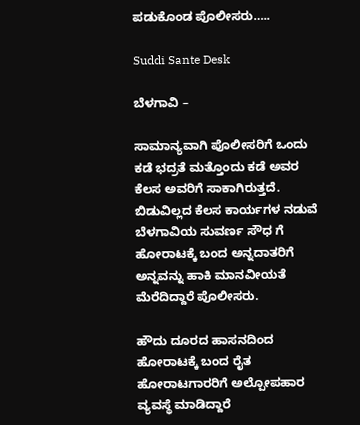ಪಡುಕೊಂಡ ಪೊಲೀಸರು…..

Suddi Sante Desk

ಬೆಳಗಾವಿ –

ಸಾಮಾನ್ಯವಾಗಿ ಪೊಲೀಸರಿಗೆ ಒಂದು ಕಡೆ ಭದ್ರತೆ ಮತ್ತೊಂದು ಕಡೆ ಅವರ ಕೆಲಸ ಅವರಿಗೆ ಸಾಕಾಗಿರುತ್ತದೆ. ಬಿಡುವಿಲ್ಲದ ಕೆಲಸ ಕಾರ್ಯಗಳ ನಡುವೆ ಬೆಳಗಾವಿಯ ಸುವರ್ಣ ಸೌಧ ಗೆ ಹೋರಾಟಕ್ಕೆ ಬಂದ ಅನ್ನದಾತರಿಗೆ ಅನ್ನವನ್ನು ಹಾಕಿ ಮಾನವೀಯತೆ ಮೆರೆದಿದ್ದಾರೆ ಪೊಲೀಸರು.

ಹೌದು ದೂರದ ಹಾಸನದಿಂದ ಹೋರಾಟಕ್ಕೆ ಬಂದ ರೈತ ಹೋರಾಟಗಾರರಿಗೆ ಅಲ್ಪೋಪಹಾರ ವ್ಯವಸ್ಥೆ ಮಾಡಿದ್ದಾರೆ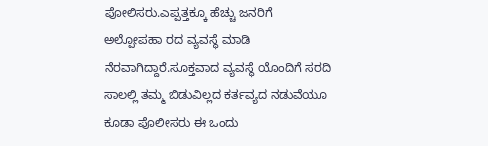ಪೋಲಿಸರು.ಎಪ್ಪತ್ತಕ್ಕೂ ಹೆಚ್ಚು ಜನರಿಗೆ ಅಲ್ಪೋಪಹಾ ರದ ವ್ಯವಸ್ಥೆ ಮಾಡಿ ನೆರವಾಗಿದ್ದಾರೆ.ಸೂಕ್ತವಾದ ವ್ಯವಸ್ಥೆ ಯೊಂದಿಗೆ ಸರದಿ ಸಾಲಲ್ಲಿ ತಮ್ಮ ಬಿಡುವಿಲ್ಲದ ಕರ್ತವ್ಯದ ನಡುವೆಯೂ ಕೂಡಾ ಪೊಲೀಸರು ಈ ಒಂದು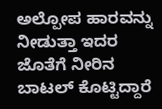ಅಲ್ಪೋಪ ಹಾರವನ್ನು ನೀಡುತ್ತಾ ಇದರ ಜೊತೆಗೆ ನೀರಿನ ಬಾಟಲ್ ಕೊಟ್ಟಿದ್ದಾರೆ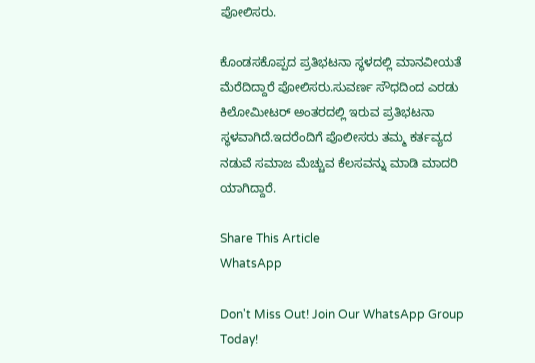ಪೋಲಿಸರು.

ಕೊಂಡಸಕೊಪ್ಪದ ಪ್ರತಿಭಟನಾ ಸ್ಥಳದಲ್ಲಿ ಮಾನವೀಯತೆ ಮೆರೆದಿದ್ದಾರೆ ಪೋಲಿಸರು.ಸುವರ್ಣ ಸೌಧದಿಂದ ಎರಡು ಕಿಲೋಮೀಟರ್ ಅಂತರದಲ್ಲಿ ಇರುವ ಪ್ರತಿಭಟನಾ ಸ್ಥಳವಾಗಿದೆ.ಇದರೆಂದಿಗೆ ಪೊಲೀಸರು ತಮ್ಮ ಕರ್ತವ್ಯದ ನಡುವೆ ಸಮಾಜ ಮೆಚ್ಚುವ ಕೆಲಸವನ್ನು ಮಾಡಿ ಮಾದರಿ ಯಾಗಿದ್ದಾರೆ.

Share This Article
WhatsApp

Don't Miss Out! Join Our WhatsApp Group Today!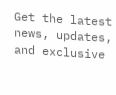Get the latest news, updates, and exclusive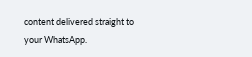content delivered straight to your WhatsApp.